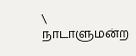\
நாடாளுமன்ற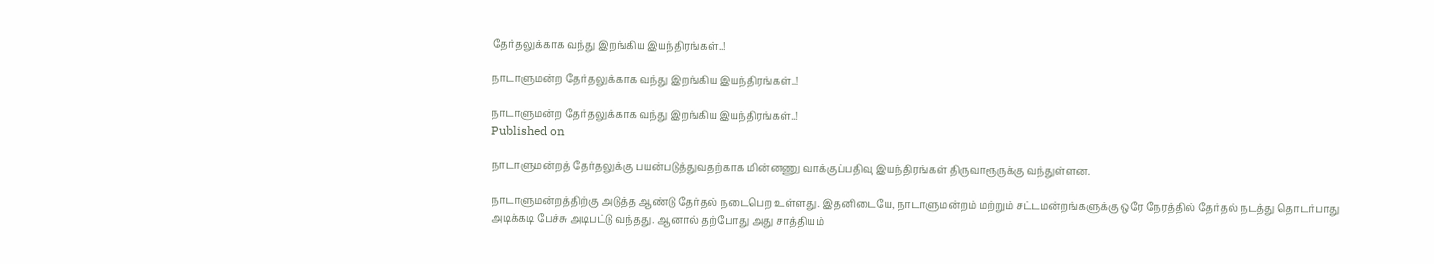தேர்தலுக்காக வந்து இறங்கிய இயந்திரங்கள்..!

நாடாளுமன்ற தேர்தலுக்காக வந்து இறங்கிய இயந்திரங்கள்..!

நாடாளுமன்ற தேர்தலுக்காக வந்து இறங்கிய இயந்திரங்கள்..!
Published on

நாடாளுமன்றத் தேர்தலுக்கு பயன்படுத்துவதற்காக மின்னணு வாக்குப்பதிவு இயந்திரங்கள் திருவாரூருக்கு வந்துள்ளன.

நாடாளுமன்றத்திற்கு அடுத்த ஆண்டு தேர்தல் நடைபெற உள்ளது. இதனிடையே, நாடாளுமன்றம் மற்றும் சட்டமன்றங்களுக்கு ஒரே நேரத்தில் தேர்தல் நடத்து தொடர்பாது அடிக்கடி பேச்சு அடிபட்டு வந்தது. ஆனால் தற்போது அது சாத்தியம்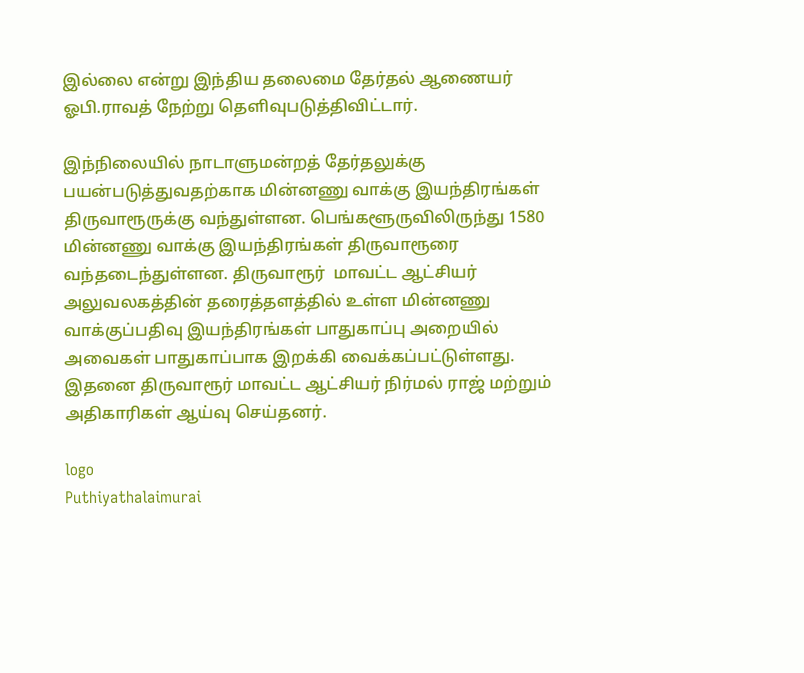இல்லை என்று இந்திய தலைமை தேர்தல் ஆணையர் ஓபி.ராவத் நேற்று தெளிவுபடுத்திவிட்டார்.

இந்நிலையில் நாடாளுமன்றத் தேர்தலுக்கு பயன்படுத்துவதற்காக மின்னணு வாக்கு இயந்திரங்கள் திருவாரூருக்கு வந்துள்ளன. பெங்களூருவிலிருந்து 1580 மின்னணு வாக்கு இயந்திரங்கள் திருவாரூரை வந்தடைந்துள்ளன. திருவாரூர்  மாவட்ட ஆட்சியர் அலுவலகத்தின் தரைத்தளத்தில் உள்ள மின்னணு வாக்குப்பதிவு இயந்திரங்கள் பாதுகாப்பு அறையில் அவைகள் பாதுகாப்பாக இறக்கி வைக்கப்பட்டுள்ளது. இதனை திருவாரூர் மாவட்ட ஆட்சியர் நிர்மல் ராஜ் மற்றும் அதிகாரிகள் ஆய்வு செய்தனர்.

logo
Puthiyathalaimurai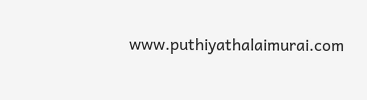www.puthiyathalaimurai.com